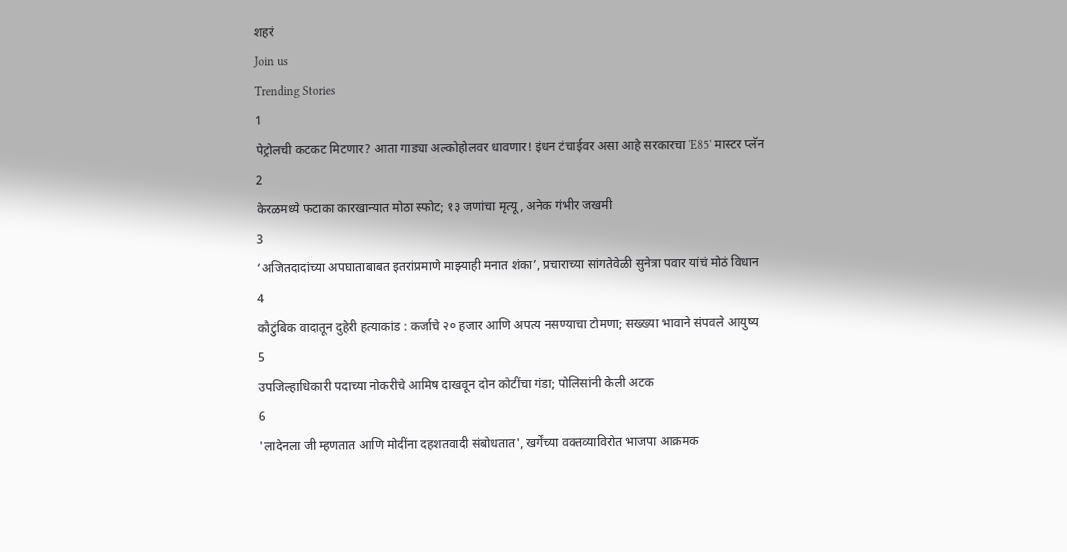शहरं
Join us
Trending Stories
1
पेट्रोलची कटकट मिटणार? आता गाड्या अल्कोहोलवर धावणार! इंधन टंचाईवर असा आहे सरकारचा 'E85' मास्टर प्लॅन
2
केरळमध्ये फटाका कारखान्यात मोठा स्फोट; १३ जणांचा मृत्यू, अनेक गंभीर जखमी
3
‘अजितदादांच्या अपघाताबाबत इतरांप्रमाणे माझ्याही मनात शंका’, प्रचाराच्या सांगतेवेळी सुनेत्रा पवार यांचं मोठं विधान
4
कौटुंबिक वादातून दुहेरी हत्याकांड : कर्जाचे २० हजार आणि अपत्य नसण्याचा टोमणा; सख्ख्या भावाने संपवले आयुष्य
5
उपजिल्हाधिकारी पदाच्या नोकरीचे आमिष दाखवून दोन कोटींचा गंडा; पोलिसांनी केली अटक
6
'लादेनला जी म्हणतात आणि मोदींना दहशतवादी संबोधतात', खर्गेंच्या वक्तव्याविरोत भाजपा आक्रमक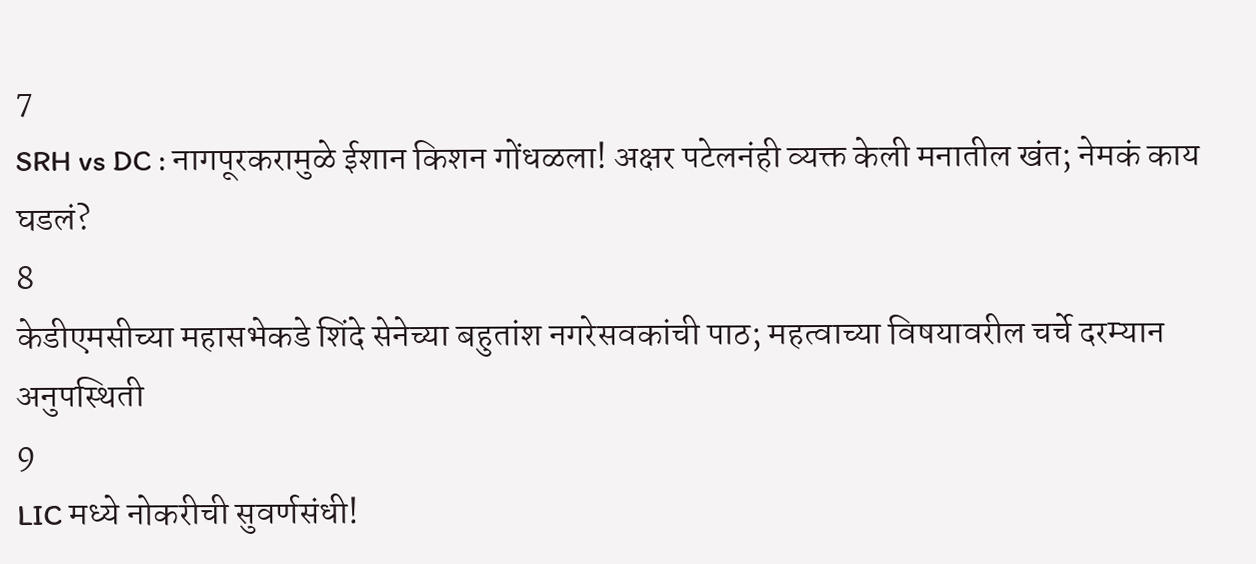7
SRH vs DC : नागपूरकरामुळे ईशान किशन गोंधळला! अक्षर पटेलनंही व्यक्त केली मनातील खंत; नेमकं काय घडलं?
8
केडीएमसीच्या महासभेकडे शिंदे सेनेच्या बहुतांश नगरेसवकांची पाठ; महत्वाच्या विषयावरील चर्चे दरम्यान अनुपस्थिती
9
LIC मध्ये नोकरीची सुवर्णसंधी!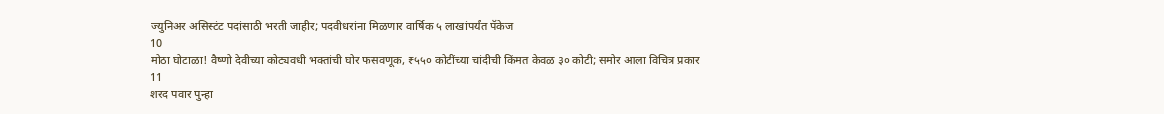ज्युनिअर असिस्टंट पदांसाठी भरती जाहीर; पदवीधरांना मिळणार वार्षिक ५ लाखांपर्यंत पॅकेज
10
मोठा घोटाळा! वैष्णो देवीच्या कोट्यवधी भक्तांची घोर फसवणूक, ₹५५० कोटींच्या चांदीची किंमत केवळ ३० कोटी; समोर आला विचित्र प्रकार
11
शरद पवार पुन्हा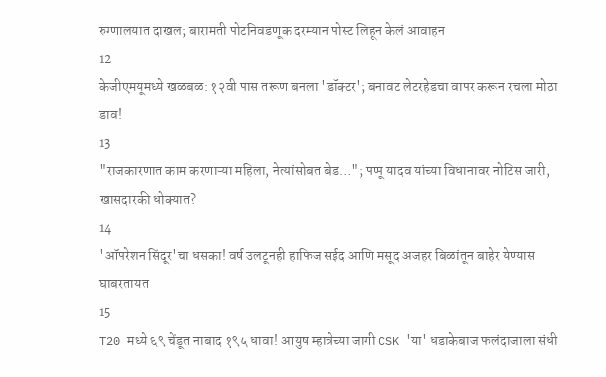रुग्णालयात दाखल; बारामती पोटनिवडणूक दरम्यान पोस्ट लिहून केलं आवाहन
12
केजीएमयूमध्ये खळबळ: १२वी पास तरूण बनला 'डॉक्टर'; बनावट लेटरहेडचा वापर करून रचला मोठा डाव!
13
"राजकारणात काम करणाऱ्या महिला, नेत्यांसोबत बेड…"; पप्पू यादव यांच्या विधानावर नोटिस जारी, खासदारकी धोक्यात?
14
'ऑपरेशन सिंदूर'चा धसका! वर्ष उलटूनही हाफिज सईद आणि मसूद अजहर बिळांतून बाहेर येण्यास घाबरतायत
15
T20 मध्ये ६९ चेंडूत नाबाद १९५ धावा! आयुष म्हात्रेच्या जागी CSK 'या' धडाकेबाज फलंदाजाला संधी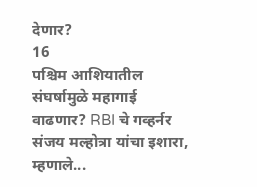देणार?
16
पश्चिम आशियातील संघर्षामुळे महागाई वाढणार? RBI चे गव्हर्नर संजय मल्होत्रा यांचा इशारा, म्हणाले...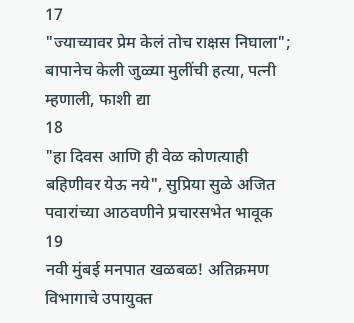17
"ज्याच्यावर प्रेम केलं तोच राक्षस निघाला"; बापानेच केली जुळ्या मुलींची हत्या, पत्नी म्हणाली, फाशी द्या
18
"हा दिवस आणि ही वेळ कोणत्याही बहिणीवर येऊ नये", सुप्रिया सुळे अजित पवारांच्या आठवणीने प्रचारसभेत भावूक
19
नवी मुंबई मनपात खळबळ! अतिक्रमण विभागाचे उपायुक्त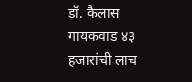डॉ. कैलास गायकवाड ४३ हजारांची लाच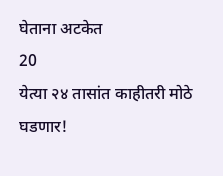घेताना अटकेत
20
येत्या २४ तासांत काहीतरी मोठे घडणार!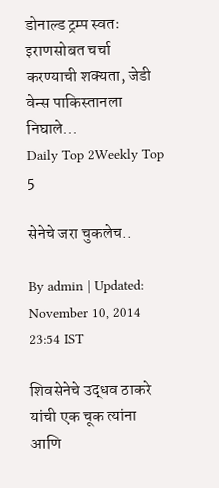डोनाल्ड ट्रम्प स्वतः इराणसोबत चर्चा करण्याची शक्यता, जेडी वेन्स पाकिस्तानला निघाले...
Daily Top 2Weekly Top 5

सेनेचे जरा चुकलेच..

By admin | Updated: November 10, 2014 23:54 IST

शिवसेनेचे उद्धव ठाकरे यांची एक चूक त्यांना आणि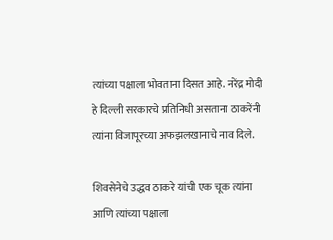त्यांच्या पक्षाला भोवताना दिसत आहे. नरेंद्र मोदी हे दिल्ली सरकारचे प्रतिनिधी असताना ठाकरेंनी त्यांना विजापूरच्या अफझलखानाचे नाव दिले.

शिवसेनेचे उद्धव ठाकरे यांची एक चूक त्यांना आणि त्यांच्या पक्षाला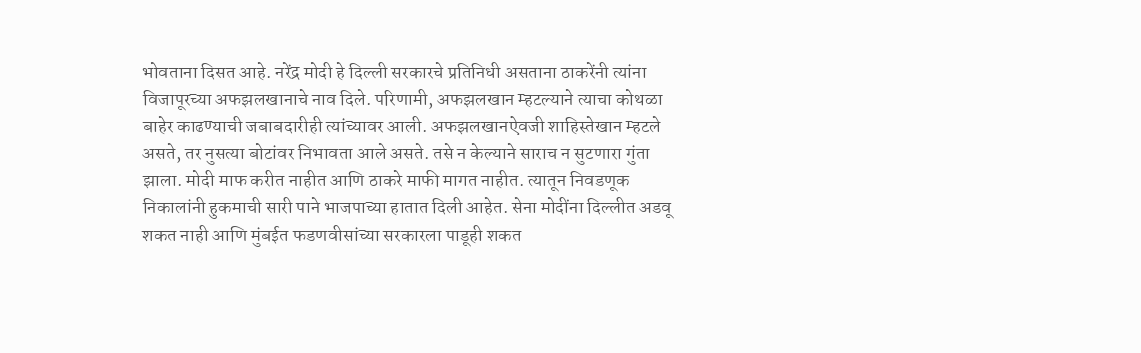भोवताना दिसत आहे. नरेंद्र मोदी हे दिल्ली सरकारचे प्रतिनिधी असताना ठाकरेंनी त्यांना विजापूरच्या अफझलखानाचे नाव दिले. परिणामी, अफझलखान म्हटल्याने त्याचा कोथळा बाहेर काढण्याची जबाबदारीही त्यांच्यावर आली. अफझलखानऐवजी शाहिस्तेखान म्हटले असते, तर नुसत्या बोटांवर निभावता आले असते. तसे न केल्याने साराच न सुटणारा गुंता झाला. मोदी माफ करीत नाहीत आणि ठाकरे माफी मागत नाहीत. त्यातून निवडणूक निकालांनी हुकमाची सारी पाने भाजपाच्या हातात दिली आहेत. सेना मोदींना दिल्लीत अडवू शकत नाही आणि मुंबईत फडणवीसांच्या सरकारला पाडूही शकत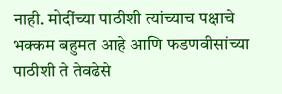नाही. मोदींच्या पाठीशी त्यांच्याच पक्षाचे भक्कम बहुमत आहे आणि फडणवीसांच्या पाठीशी ते तेवढेसे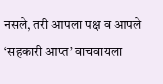नसले, तरी आपला पक्ष व आपले ‘सहकारी आप्त’ वाचवायला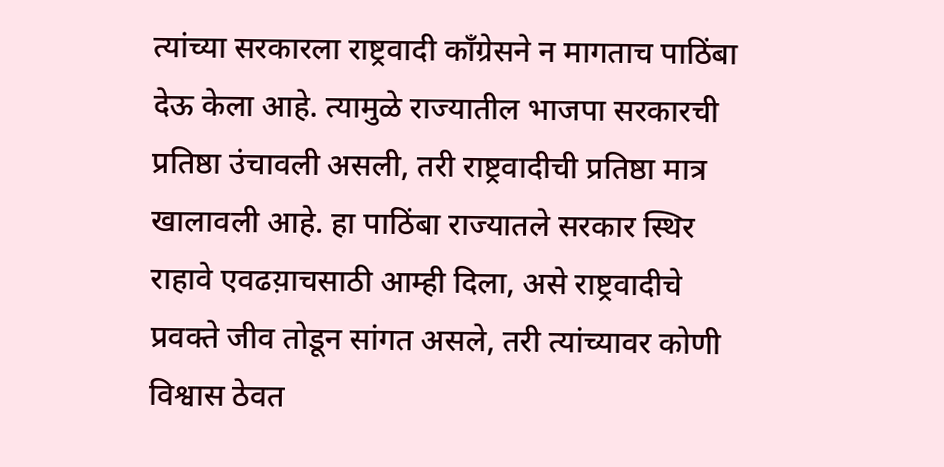त्यांच्या सरकारला राष्ट्रवादी काँग्रेसने न मागताच पाठिंबा देऊ केला आहे. त्यामुळे राज्यातील भाजपा सरकारची प्रतिष्ठा उंचावली असली, तरी राष्ट्रवादीची प्रतिष्ठा मात्र खालावली आहे. हा पाठिंबा राज्यातले सरकार स्थिर राहावे एवढय़ाचसाठी आम्ही दिला, असे राष्ट्रवादीचे प्रवक्ते जीव तोडून सांगत असले, तरी त्यांच्यावर कोणी विश्वास ठेवत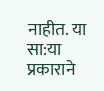नाहीत. या सा:या प्रकाराने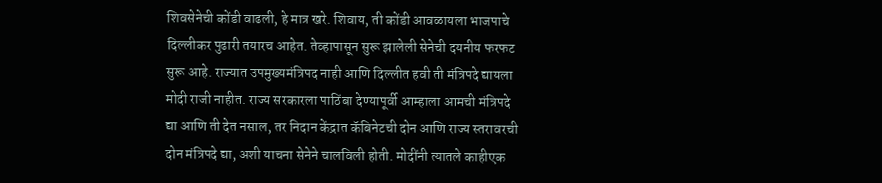शिवसेनेची कोंडी वाढली, हे मात्र खरे. शिवाय, ती कोंडी आवळायला भाजपाचे दिल्लीकर पुढारी तयारच आहेत. तेव्हापासून सुरू झालेली सेनेची दयनीय फरफट सुरू आहे. राज्यात उपमुख्यमंत्रिपद नाही आणि दिल्लीत हवी ती मंत्रिपदे द्यायला मोदी राजी नाहीत. राज्य सरकारला पाठिंबा देण्यापूर्वी आम्हाला आमची मंत्रिपदे द्या आणि ती देत नसाल, तर निदान केंद्रात कॅबिनेटची दोन आणि राज्य स्तरावरची दोन मंत्रिपदे द्या, अशी याचना सेनेने चालविली होती. मोदींनी त्यातले काहीएक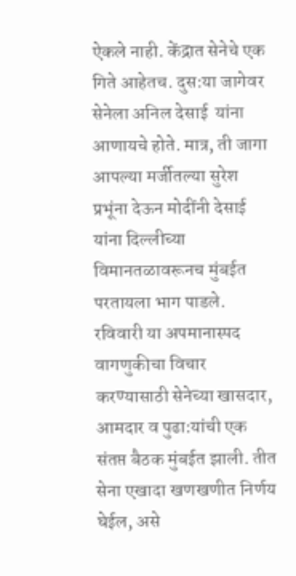ऐकले नाही. केंद्रात सेनेचे एक गिते आहेतच. दुस:या जागेवर सेनेला अनिल देसाई  यांना आणायचे होते. मात्र, ती जागा आपल्या मर्जीतल्या सुरेश प्रभूंना देऊन मोदींनी देसाई यांना दिल्लीच्या विमानतळावरूनच मुंबईत परतायला भाग पाडले. रविवारी या अपमानास्पद वागणुकीचा विचार करण्यासाठी सेनेच्या खासदार, आमदार व पुढा:यांची एक संतप्त बैठक मुंबईत झाली. तीत सेना एखादा खणखणीत निर्णय घेईल, असे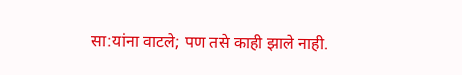सा:यांना वाटले; पण तसे काही झाले नाही.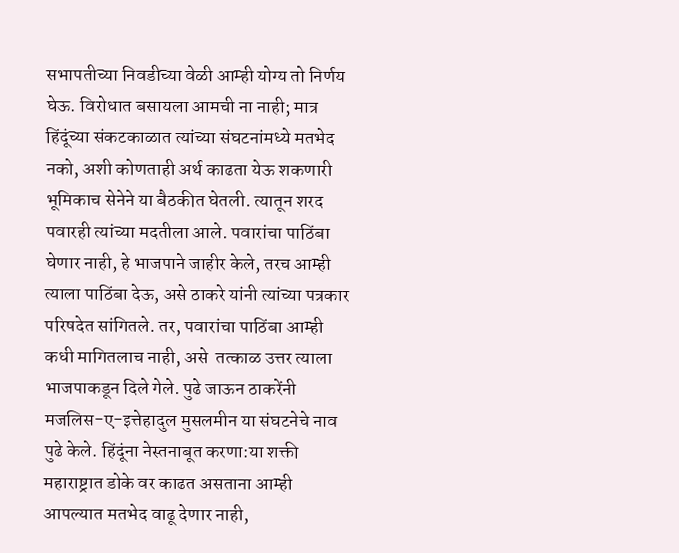सभापतीच्या निवडीच्या वेळी आम्ही योग्य तो निर्णय घेऊ. विरोधात बसायला आमची ना नाही; मात्र हिंदूंच्या संकटकाळात त्यांच्या संघटनांमध्ये मतभेद नको, अशी कोणताही अर्थ काढता येऊ शकणारी भूमिकाच सेनेने या बैठकीत घेतली. त्यातून शरद पवारही त्यांच्या मदतीला आले. पवारांचा पाठिंबा घेणार नाही, हे भाजपाने जाहीर केले, तरच आम्ही त्याला पाठिंबा देऊ, असे ठाकरे यांनी त्यांच्या पत्रकार परिषदेत सांगितले. तर, पवारांचा पाठिंबा आम्ही कधी मागितलाच नाही, असे  तत्काळ उत्तर त्याला भाजपाकडून दिले गेले. पुढे जाऊन ठाकरेंनी मजलिस-ए-इत्तेहादुल मुसलमीन या संघटनेचे नाव पुढे केले. हिंदूंना नेस्तनाबूत करणा:या शक्ती महाराष्ट्रात डोके वर काढत असताना आम्ही आपल्यात मतभेद वाढू देणार नाही,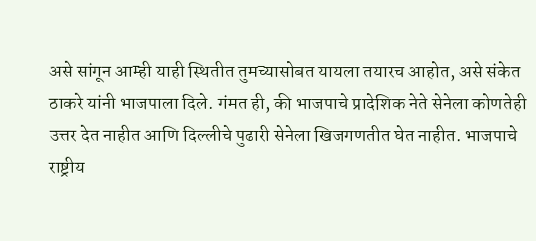असे सांगून आम्ही याही स्थितीत तुमच्यासोबत यायला तयारच आहोत, असे संकेत ठाकरे यांनी भाजपाला दिले. गंमत ही, की भाजपाचे प्रादेशिक नेते सेनेला कोणतेही उत्तर देत नाहीत आणि दिल्लीचे पुढारी सेनेला खिजगणतीत घेत नाहीत. भाजपाचे राष्ट्रीय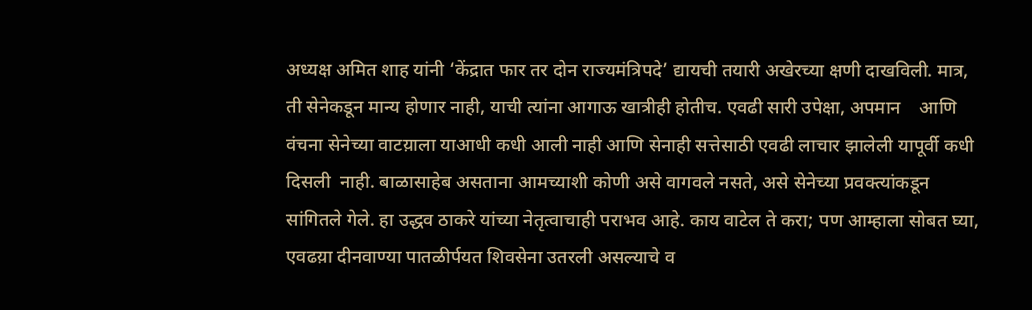अध्यक्ष अमित शाह यांनी ‘केंद्रात फार तर दोन राज्यमंत्रिपदे’ द्यायची तयारी अखेरच्या क्षणी दाखविली. मात्र, ती सेनेकडून मान्य होणार नाही, याची त्यांना आगाऊ खात्रीही होतीच. एवढी सारी उपेक्षा, अपमान    आणि वंचना सेनेच्या वाटय़ाला याआधी कधी आली नाही आणि सेनाही सत्तेसाठी एवढी लाचार झालेली यापूर्वी कधी दिसली  नाही. बाळासाहेब असताना आमच्याशी कोणी असे वागवले नसते, असे सेनेच्या प्रवक्त्यांकडून सांगितले गेले. हा उद्धव ठाकरे यांच्या नेतृत्वाचाही पराभव आहे. काय वाटेल ते करा; पण आम्हाला सोबत घ्या, एवढय़ा दीनवाण्या पातळीर्पयत शिवसेना उतरली असल्याचे व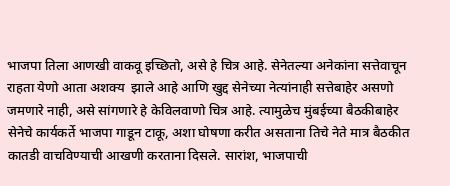भाजपा तिला आणखी वाकवू इच्छितो, असे हे चित्र आहे. सेनेतल्या अनेकांना सत्तेवाचून राहता येणो आता अशक्य  झाले आहे आणि खुद्द सेनेच्या नेत्यांनाही सत्तेबाहेर असणो जमणारे नाही, असे सांगणारे हे केविलवाणो चित्र आहे. त्यामुळेच मुंबईच्या बैठकीबाहेर सेनेचे कार्यकर्ते भाजपा गाडून टाकू, अशा घोषणा करीत असताना तिचे नेते मात्र बैठकीत कातडी वाचविण्याची आखणी करताना दिसले. सारांश, भाजपाची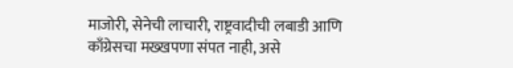माजोरी, सेनेची लाचारी, राष्ट्रवादीची लबाडी आणि काँग्रेसचा मख्खपणा संपत नाही, असे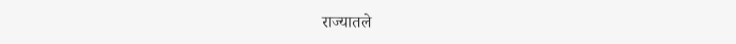राज्यातले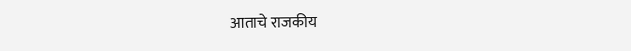आताचे राजकीय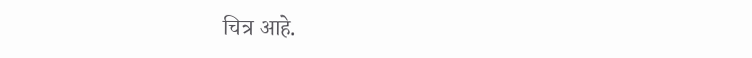चित्र आहे.